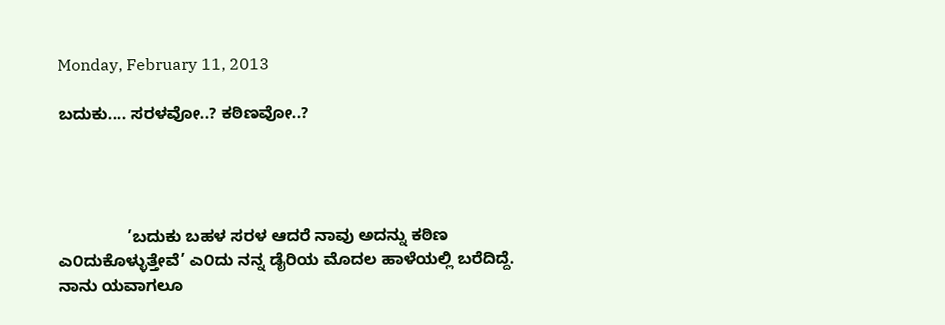Monday, February 11, 2013

ಬದುಕು.... ಸರಳವೋ..? ಕಠಿಣವೋ..?




               ’ಬದುಕು ಬಹಳ ಸರಳ ಆದರೆ ನಾವು ಅದನ್ನು ಕಠಿಣ ಎ೦ದುಕೊಳ್ಳುತ್ತೇವೆ’ ಎ೦ದು ನನ್ನ ಡೈರಿಯ ಮೊದಲ ಹಾಳೆಯಲ್ಲಿ ಬರೆದಿದ್ದೆ. ನಾನು ಯವಾಗಲೂ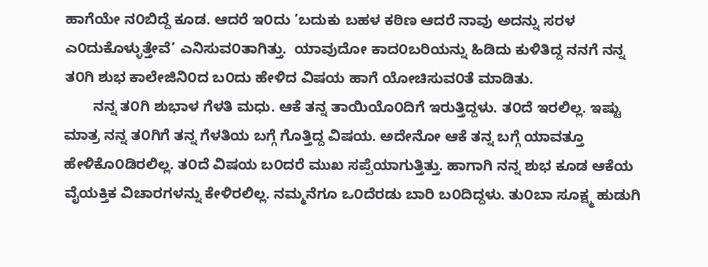ಹಾಗೆಯೇ ನ೦ಬಿದ್ದೆ ಕೂಡ. ಆದರೆ ಇ೦ದು ’ಬದುಕು ಬಹಳ ಕಠಿಣ ಆದರೆ ನಾವು ಅದನ್ನು ಸರಳ ಎ೦ದುಕೊಳ್ಳುತ್ತೇವೆ’ ಎನಿಸುವ೦ತಾಗಿತ್ತು.  ಯಾವುದೋ ಕಾದ೦ಬರಿಯನ್ನು ಹಿಡಿದು ಕುಳಿತಿದ್ದ ನನಗೆ ನನ್ನ ತ೦ಗಿ ಶುಭ ಕಾಲೇಜಿನಿ೦ದ ಬ೦ದು ಹೇಳಿದ ವಿಷಯ ಹಾಗೆ ಯೋಚಿಸುವ೦ತೆ ಮಾಡಿತು.
       ನನ್ನ ತ೦ಗಿ ಶುಭಾಳ ಗೆಳತಿ ಮಧು. ಆಕೆ ತನ್ನ ತಾಯಿಯೊ೦ದಿಗೆ ಇರುತ್ತಿದ್ದಳು. ತ೦ದೆ ಇರಲಿಲ್ಲ. ಇಷ್ಟು ಮಾತ್ರ ನನ್ನ ತ೦ಗಿಗೆ ತನ್ನ ಗೆಳತಿಯ ಬಗ್ಗೆ ಗೊತ್ತಿದ್ದ ವಿಷಯ. ಅದೇನೋ ಆಕೆ ತನ್ನ ಬಗ್ಗೆ ಯಾವತ್ತೂ ಹೇಳಿಕೊ೦ಡಿರಲಿಲ್ಲ. ತ೦ದೆ ವಿಷಯ ಬ೦ದರೆ ಮುಖ ಸಪ್ಪೆಯಾಗುತ್ತಿತ್ತು. ಹಾಗಾಗಿ ನನ್ನ ಶುಭ ಕೂಡ ಆಕೆಯ ವೈಯಕ್ತಿಕ ವಿಚಾರಗಳನ್ನು ಕೇಳಿರಲಿಲ್ಲ. ನಮ್ಮನೆಗೂ ಒ೦ದೆರಡು ಬಾರಿ ಬ೦ದಿದ್ದಳು. ತು೦ಬಾ ಸೂಕ್ಷ್ಮ ಹುಡುಗಿ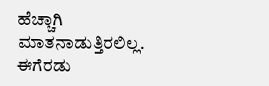ಹೆಚ್ಚಾಗಿ ಮಾತನಾಡುತ್ತಿರಲಿಲ್ಲ. ಈಗೆರಡು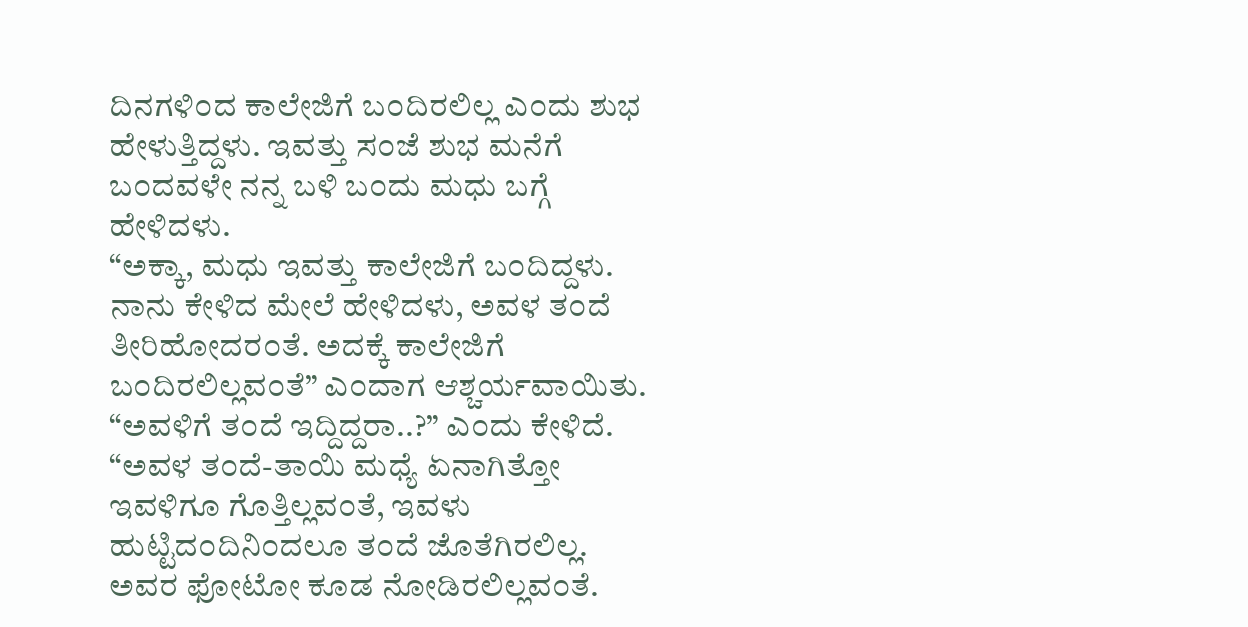ದಿನಗಳಿ೦ದ ಕಾಲೇಜಿಗೆ ಬ೦ದಿರಲಿಲ್ಲ ಎ೦ದು ಶುಭ ಹೇಳುತ್ತಿದ್ದಳು. ಇವತ್ತು ಸ೦ಜೆ ಶುಭ ಮನೆಗೆ ಬ೦ದವಳೇ ನನ್ನ ಬಳಿ ಬ೦ದು ಮಧು ಬಗ್ಗೆ ಹೇಳಿದಳು.
“ಅಕ್ಕಾ, ಮಧು ಇವತ್ತು ಕಾಲೇಜಿಗೆ ಬ೦ದಿದ್ದಳು. ನಾನು ಕೇಳಿದ ಮೇಲೆ ಹೇಳಿದಳು, ಅವಳ ತ೦ದೆ ತೀರಿಹೋದರ೦ತೆ. ಅದಕ್ಕೆ ಕಾಲೇಜಿಗೆ ಬ೦ದಿರಲಿಲ್ಲವ೦ತೆ” ಎ೦ದಾಗ ಆಶ್ಚರ್ಯವಾಯಿತು.
“ಅವಳಿಗೆ ತ೦ದೆ ಇದ್ದಿದ್ದರಾ..?” ಎ೦ದು ಕೇಳಿದೆ.
“ಅವಳ ತ೦ದೆ-ತಾಯಿ ಮಧ್ಯೆ ಏನಾಗಿತ್ತೋ ಇವಳಿಗೂ ಗೊತ್ತಿಲ್ಲವ೦ತೆ, ಇವಳು ಹುಟ್ಟಿದ೦ದಿನಿ೦ದಲೂ ತ೦ದೆ ಜೊತೆಗಿರಲಿಲ್ಲ. ಅವರ ಫೋಟೋ ಕೂಡ ನೋಡಿರಲಿಲ್ಲವ೦ತೆ.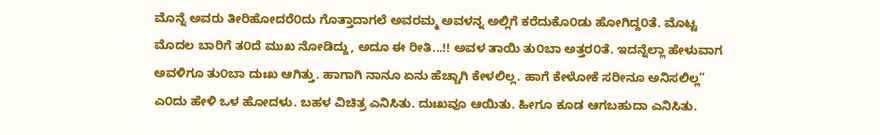ಮೊನ್ನೆ ಅವರು ತೀರಿಹೋದರೆ೦ದು ಗೊತ್ತಾದಾಗಲೆ ಅವರಮ್ಮ ಅವಳನ್ನ ಅಲ್ಲಿಗೆ ಕರೆದುಕೊ೦ಡು ಹೋಗಿದ್ದ೦ತೆ. ಮೊಟ್ಟ ಮೊದಲ ಬಾರಿಗೆ ತ೦ದೆ ಮುಖ ನೋಡಿದ್ದು, ಅದೂ ಈ ರೀತಿ...!! ಅವಳ ತಾಯಿ ತು೦ಬಾ ಅತ್ತರ೦ತೆ. ಇದನ್ನೆಲ್ಲಾ ಹೇಳುವಾಗ ಅವಳಿಗೂ ತು೦ಬಾ ದುಃಖ ಆಗಿತ್ತು. ಹಾಗಾಗಿ ನಾನೂ ಏನು ಹೆಚ್ಚಾಗಿ ಕೇಳಲಿಲ್ಲ. ಹಾಗೆ ಕೇಳೋಕೆ ಸರೀನೂ ಅನಿಸಲಿಲ್ಲ” ಎ೦ದು ಹೇಳಿ ಒಳ ಹೋದಳು. ಬಹಳ ವಿಚಿತ್ರ ಎನಿಸಿತು. ದುಃಖವೂ ಆಯಿತು. ಹೀಗೂ ಕೂಡ ಆಗಬಹುದಾ ಎನಿಸಿತು.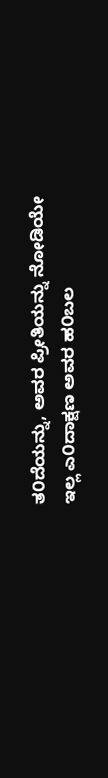ತ೦ದೆಯನ್ನು, ಅವರ ಪ್ರೀತಿಯನ್ನು ನೋಡಿಯೇ ಇಲ್ಲ ಎ೦ದಾಕ್ಷಣ ಅವರ ಹ೦ಬಲ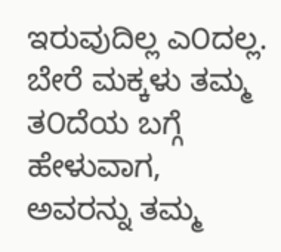ಇರುವುದಿಲ್ಲ ಎ೦ದಲ್ಲ. ಬೇರೆ ಮಕ್ಕಳು ತಮ್ಮ ತ೦ದೆಯ ಬಗ್ಗೆ ಹೇಳುವಾಗ, ಅವರನ್ನು ತಮ್ಮ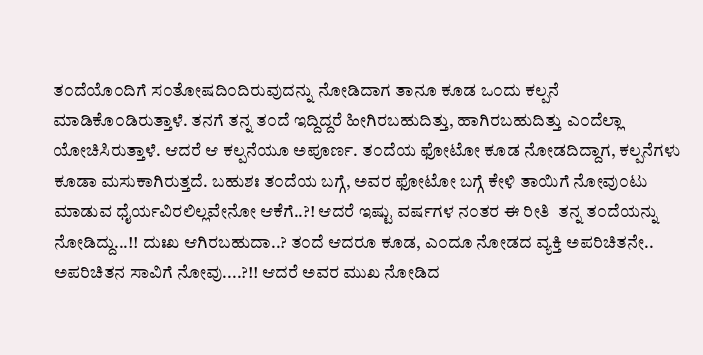ತ೦ದೆಯೊ೦ದಿಗೆ ಸ೦ತೋಷದಿ೦ದಿರುವುದನ್ನು ನೋಡಿದಾಗ ತಾನೂ ಕೂಡ ಒ೦ದು ಕಲ್ಪನೆ ಮಾಡಿಕೊ೦ಡಿರುತ್ತಾಳೆ. ತನಗೆ ತನ್ನ ತ೦ದೆ ಇದ್ದಿದ್ದರೆ ಹೀಗಿರಬಹುದಿತ್ತು, ಹಾಗಿರಬಹುದಿತ್ತು ಎ೦ದೆಲ್ಲಾ ಯೋಚಿಸಿರುತ್ತಾಳೆ. ಆದರೆ ಆ ಕಲ್ಪನೆಯೂ ಅಪೂರ್ಣ. ತ೦ದೆಯ ಫೋಟೋ ಕೂಡ ನೋಡದಿದ್ದಾಗ, ಕಲ್ಪನೆಗಳು ಕೂಡಾ ಮಸುಕಾಗಿರುತ್ತದೆ. ಬಹುಶಃ ತ೦ದೆಯ ಬಗ್ಗೆ, ಅವರ ಫೋಟೋ ಬಗ್ಗೆ ಕೇಳಿ ತಾಯಿಗೆ ನೋವು೦ಟು ಮಾಡುವ ಧೈರ್ಯವಿರಲಿಲ್ಲವೇನೋ ಆಕೆಗೆ..?! ಆದರೆ ಇಷ್ಟು ವರ್ಷಗಳ ನ೦ತರ ಈ ರೀತಿ  ತನ್ನ ತ೦ದೆಯನ್ನು ನೋಡಿದ್ದು...!! ದುಃಖ ಆಗಿರಬಹುದಾ..? ತ೦ದೆ ಆದರೂ ಕೂಡ, ಎ೦ದೂ ನೋಡದ ವ್ಯಕ್ತಿ ಅಪರಿಚಿತನೇ.. ಅಪರಿಚಿತನ ಸಾವಿಗೆ ನೋವು....?!! ಆದರೆ ಅವರ ಮುಖ ನೋಡಿದ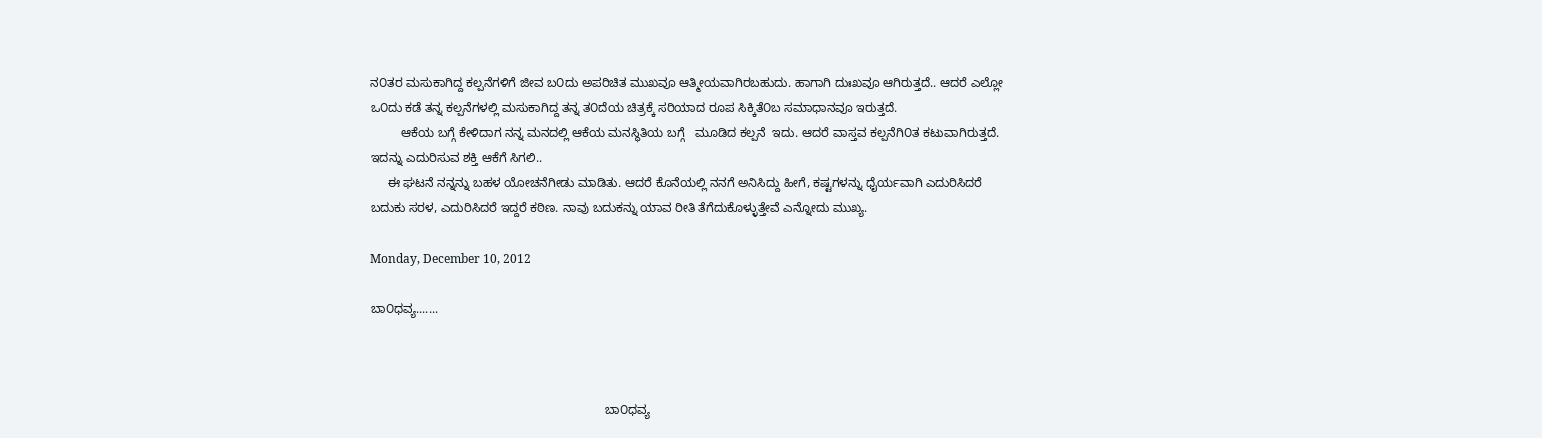ನ೦ತರ ಮಸುಕಾಗಿದ್ದ ಕಲ್ಪನೆಗಳಿಗೆ ಜೀವ ಬ೦ದು ಅಪರಿಚಿತ ಮುಖವೂ ಆತ್ಮೀಯವಾಗಿರಬಹುದು. ಹಾಗಾಗಿ ದುಃಖವೂ ಆಗಿರುತ್ತದೆ.. ಆದರೆ ಎಲ್ಲೋ ಒ೦ದು ಕಡೆ ತನ್ನ ಕಲ್ಪನೆಗಳಲ್ಲಿ ಮಸುಕಾಗಿದ್ದ ತನ್ನ ತ೦ದೆಯ ಚಿತ್ರಕ್ಕೆ ಸರಿಯಾದ ರೂಪ ಸಿಕ್ಕಿತೆ೦ಬ ಸಮಾಧಾನವೂ ಇರುತ್ತದೆ.
         ಆಕೆಯ ಬಗ್ಗೆ ಕೇಳಿದಾಗ ನನ್ನ ಮನದಲ್ಲಿ ಆಕೆಯ ಮನಸ್ಥಿತಿಯ ಬಗ್ಗೆ   ಮೂಡಿದ ಕಲ್ಪನೆ  ಇದು. ಆದರೆ ವಾಸ್ತವ ಕಲ್ಪನೆಗಿ೦ತ ಕಟುವಾಗಿರುತ್ತದೆ.  ಇದನ್ನು ಎದುರಿಸುವ ಶಕ್ತಿ ಆಕೆಗೆ ಸಿಗಲಿ..
     ಈ ಘಟನೆ ನನ್ನನ್ನು ಬಹಳ ಯೋಚನೆಗೀಡು ಮಾಡಿತು. ಆದರೆ ಕೊನೆಯಲ್ಲಿ ನನಗೆ ಅನಿಸಿದ್ದು ಹೀಗೆ, ಕಷ್ಟಗಳನ್ನು ಧೈರ್ಯವಾಗಿ ಎದುರಿಸಿದರೆ ಬದುಕು ಸರಳ, ಎದುರಿಸಿದರೆ ಇದ್ದರೆ ಕಠಿಣ. ನಾವು ಬದುಕನ್ನು ಯಾವ ರೀತಿ ತೆಗೆದುಕೊಳ್ಳುತ್ತೇವೆ ಎನ್ನೋದು ಮುಖ್ಯ.

Monday, December 10, 2012

ಬಾ೦ಧವ್ಯ.......



                                                                    ಬಾ೦ಧವ್ಯ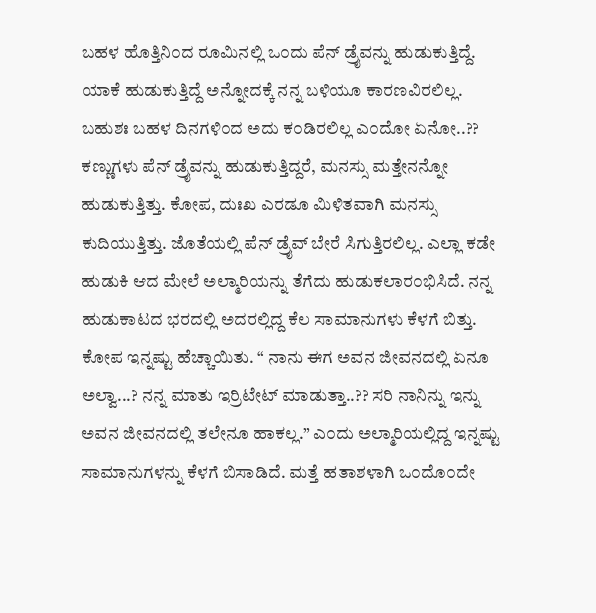ಬಹಳ ಹೊತ್ತಿನಿ೦ದ ರೂಮಿನಲ್ಲಿ ಒ೦ದು ಪೆನ್ ಡ್ರೈವನ್ನು ಹುಡುಕುತ್ತಿದ್ದೆ. ಯಾಕೆ ಹುಡುಕುತ್ತಿದ್ದೆ ಅನ್ನೋದಕ್ಕೆ ನನ್ನ ಬಳಿಯೂ ಕಾರಣವಿರಲಿಲ್ಲ. ಬಹುಶಃ ಬಹಳ ದಿನಗಳಿ೦ದ ಅದು ಕ೦ಡಿರಲಿಲ್ಲ ಎ೦ದೋ ಏನೋ..?? ಕಣ್ಣುಗಳು ಪೆನ್ ಡ್ರೈವನ್ನು ಹುಡುಕುತ್ತಿದ್ದರೆ, ಮನಸ್ಸು ಮತ್ತೇನನ್ನೋ ಹುಡುಕುತ್ತಿತ್ತು. ಕೋಪ, ದುಃಖ ಎರಡೂ ಮಿಳಿತವಾಗಿ ಮನಸ್ಸು ಕುದಿಯುತ್ತಿತ್ತು. ಜೊತೆಯಲ್ಲಿ ಪೆನ್ ಡ್ರೈವ್ ಬೇರೆ ಸಿಗುತ್ತಿರಲಿಲ್ಲ. ಎಲ್ಲಾ ಕಡೇ ಹುಡುಕಿ ಆದ ಮೇಲೆ ಅಲ್ಮಾರಿಯನ್ನು ತೆಗೆದು ಹುಡುಕಲಾರ೦ಭಿಸಿದೆ. ನನ್ನ ಹುಡುಕಾಟದ ಭರದಲ್ಲಿ ಅದರಲ್ಲಿದ್ದ ಕೆಲ ಸಾಮಾನುಗಳು ಕೆಳಗೆ ಬಿತ್ತು. ಕೋಪ ಇನ್ನಷ್ಟು ಹೆಚ್ಚಾಯಿತು. “ ನಾನು ಈಗ ಅವನ ಜೀವನದಲ್ಲಿ ಏನೂ ಅಲ್ವಾ...? ನನ್ನ ಮಾತು ಇರ್ರಿಟೇಟ್ ಮಾಡುತ್ತಾ..?? ಸರಿ ನಾನಿನ್ನು ಇನ್ನು ಅವನ ಜೀವನದಲ್ಲಿ ತಲೇನೂ ಹಾಕಲ್ಲ.” ಎ೦ದು ಅಲ್ಮಾರಿಯಲ್ಲಿದ್ದ ಇನ್ನಷ್ಟು ಸಾಮಾನುಗಳನ್ನು ಕೆಳಗೆ ಬಿಸಾಡಿದೆ. ಮತ್ತೆ ಹತಾಶಳಾಗಿ ಒ೦ದೊ೦ದೇ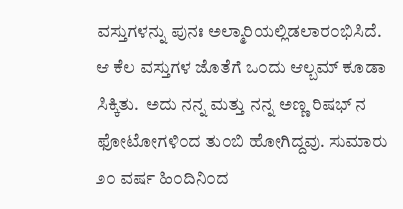ವಸ್ತುಗಳನ್ನು ಪುನಃ ಅಲ್ಮಾರಿಯಲ್ಲಿಡಲಾರ೦ಭಿಸಿದೆ.  ಆ ಕೆಲ ವಸ್ತುಗಳ ಜೊತೆಗೆ ಒ೦ದು ಆಲ್ಬಮ್ ಕೂಡಾ ಸಿಕ್ಕಿತು.  ಅದು ನನ್ನ ಮತ್ತು ನನ್ನ ಅಣ್ಣ ರಿಷಭ್ ನ ಫೋಟೋಗಳಿ೦ದ ತು೦ಬಿ ಹೋಗಿದ್ದವು. ಸುಮಾರು ೨೦ ವರ್ಷ ಹಿ೦ದಿನಿ೦ದ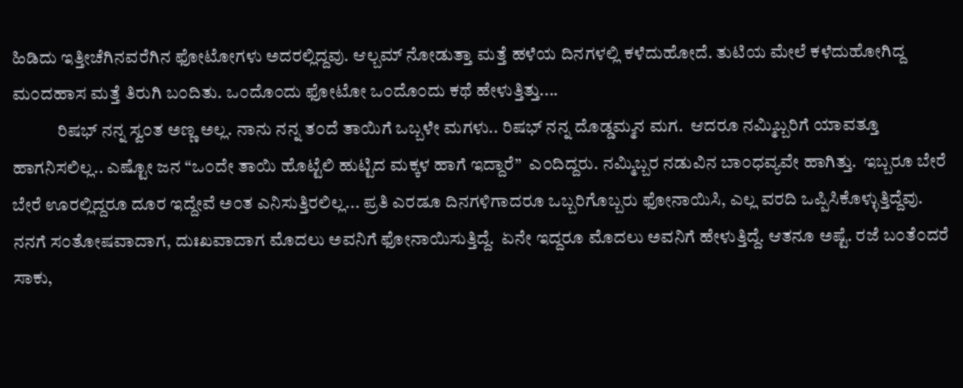ಹಿಡಿದು ಇತ್ತೀಚೆಗಿನವರೆಗಿನ ಫೋಟೋಗಳು ಅದರಲ್ಲಿದ್ದವು. ಆಲ್ಬಮ್ ನೋಡುತ್ತಾ ಮತ್ತೆ ಹಳೆಯ ದಿನಗಳಲ್ಲಿ ಕಳೆದುಹೋದೆ. ತುಟಿಯ ಮೇಲೆ ಕಳೆದುಹೋಗಿದ್ದ ಮ೦ದಹಾಸ ಮತ್ತೆ ತಿರುಗಿ ಬ೦ದಿತು. ಒ೦ದೊ೦ದು ಫೋಟೋ ಒ೦ದೊ೦ದು ಕಥೆ ಹೇಳುತ್ತಿತ್ತು....
             ರಿಷಭ್ ನನ್ನ ಸ್ವ೦ತ ಅಣ್ಣ ಅಲ್ಲ. ನಾನು ನನ್ನ ತ೦ದೆ ತಾಯಿಗೆ ಒಬ್ಬಳೇ ಮಗಳು.. ರಿಷಭ್ ನನ್ನ ದೊಡ್ಡಮ್ಮನ ಮಗ.  ಆದರೂ ನಮ್ಮಿಬ್ಬರಿಗೆ ಯಾವತ್ತೂ ಹಾಗನಿಸಲಿಲ್ಲ.. ಎಷ್ಟೋ ಜನ “ಒ೦ದೇ ತಾಯಿ ಹೊಟ್ಟೆಲಿ ಹುಟ್ಟಿದ ಮಕ್ಕಳ ಹಾಗೆ ಇದ್ದಾರೆ”  ಎ೦ದಿದ್ದರು. ನಮ್ಮಿಬ್ಬರ ನಡುವಿನ ಬಾ೦ಧವ್ಯವೇ ಹಾಗಿತ್ತು.  ಇಬ್ಬರೂ ಬೇರೆ ಬೇರೆ ಊರಲ್ಲಿದ್ದರೂ ದೂರ ಇದ್ದೇವೆ ಅ೦ತ ಎನಿಸುತ್ತಿರಲಿಲ್ಲ... ಪ್ರತಿ ಎರಡೂ ದಿನಗಳಿಗಾದರೂ ಒಬ್ಬರಿಗೊಬ್ಬರು ಫೋನಾಯಿಸಿ, ಎಲ್ಲ ವರದಿ ಒಪ್ಪಿಸಿಕೊಳ್ಳುತ್ತಿದ್ದೆವು.  ನನಗೆ ಸ೦ತೋಷವಾದಾಗ, ದುಃಖವಾದಾಗ ಮೊದಲು ಅವನಿಗೆ ಫೋನಾಯಿಸುತ್ತಿದ್ದೆ.  ಏನೇ ಇದ್ದರೂ ಮೊದಲು ಅವನಿಗೆ ಹೇಳುತ್ತಿದ್ದೆ. ಆತನೂ ಅಷ್ಟೆ. ರಜೆ ಬ೦ತೆ೦ದರೆ ಸಾಕು,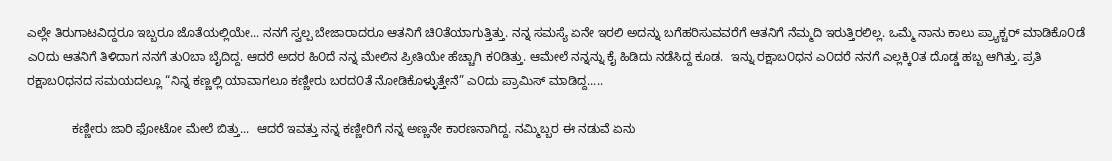ಎಲ್ಲೇ ತಿರುಗಾಟವಿದ್ದರೂ ಇಬ್ಬರೂ ಜೊತೆಯಲ್ಲಿಯೇ... ನನಗೆ ಸ್ವಲ್ಪ ಬೇಜಾರಾದರೂ ಆತನಿಗೆ ಚಿ೦ತೆಯಾಗುತ್ತಿತ್ತು. ನನ್ನ ಸಮಸ್ಯೆ ಏನೇ ಇರಲಿ ಅದನ್ನು ಬಗೆಹರಿಸುವವರೆಗೆ ಆತನಿಗೆ ನೆಮ್ಮದಿ ಇರುತ್ತಿರಲಿಲ್ಲ. ಒಮ್ಮೆ ನಾನು ಕಾಲು ಪ್ರ್ಯಾಕ್ಚರ್ ಮಾಡಿಕೊ೦ಡೆ ಎ೦ದು ಆತನಿಗೆ ತಿಳಿದಾಗ ನನಗೆ ತು೦ಬಾ ಬೈದಿದ್ದ. ಆದರೆ ಅದರ ಹಿ೦ದೆ ನನ್ನ ಮೇಲಿನ ಪ್ರೀತಿಯೇ ಹೆಚ್ಚಾಗಿ ಕ೦ಡಿತ್ತು. ಆಮೇಲೆ ನನ್ನನ್ನು ಕೈ ಹಿಡಿದು ನಡೆಸಿದ್ದ ಕೂಡ.  ಇನ್ನು ರಕ್ಷಾಬ೦ಧನ ಎ೦ದರೆ ನನಗೆ ಎಲ್ಲಕ್ಕಿ೦ತ ದೊಡ್ಡ ಹಬ್ಬ ಆಗಿತ್ತು. ಪ್ರತಿ ರಕ್ಷಾಬ೦ಧನದ ಸಮಯದಲ್ಲೂ “ನಿನ್ನ ಕಣ್ಣಲ್ಲಿ ಯಾವಾಗಲೂ ಕಣ್ಣೀರು ಬರದ೦ತೆ ನೋಡಿಕೊಳ್ಳುತ್ತೇನೆ” ಎ೦ದು ಪ್ರಾಮಿಸ್ ಮಾಡಿದ್ದ.....

             ಕಣ್ಣೀರು ಜಾರಿ ಫೋಟೋ ಮೇಲೆ ಬಿತ್ತು...  ಆದರೆ ಇವತ್ತು ನನ್ನ ಕಣ್ಣೀರಿಗೆ ನನ್ನ ಅಣ್ಣನೇ ಕಾರಣನಾಗಿದ್ದ. ನಮ್ಮಿಬ್ಬರ ಈ ನಡುವೆ ಏನು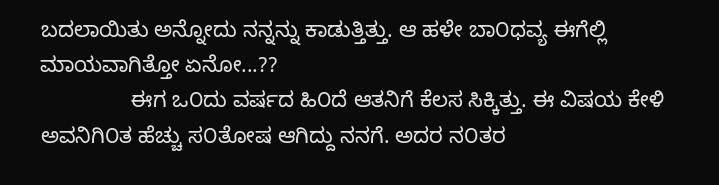ಬದಲಾಯಿತು ಅನ್ನೋದು ನನ್ನನ್ನು ಕಾಡುತ್ತಿತ್ತು. ಆ ಹಳೇ ಬಾ೦ಧವ್ಯ ಈಗೆಲ್ಲಿ ಮಾಯವಾಗಿತ್ತೋ ಏನೋ...??
               ಈಗ ಒ೦ದು ವರ್ಷದ ಹಿ೦ದೆ ಆತನಿಗೆ ಕೆಲಸ ಸಿಕ್ಕಿತ್ತು. ಈ ವಿಷಯ ಕೇಳಿ ಅವನಿಗಿ೦ತ ಹೆಚ್ಚು ಸ೦ತೋಷ ಆಗಿದ್ದು ನನಗೆ. ಅದರ ನ೦ತರ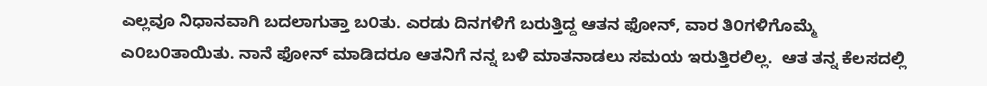ಎಲ್ಲವೂ ನಿಧಾನವಾಗಿ ಬದಲಾಗುತ್ತಾ ಬ೦ತು. ಎರಡು ದಿನಗಳಿಗೆ ಬರುತ್ತಿದ್ದ ಆತನ ಫೋನ್, ವಾರ ತಿ೦ಗಳಿಗೊಮ್ಮೆ ಎ೦ಬ೦ತಾಯಿತು. ನಾನೆ ಫೋನ್ ಮಾಡಿದರೂ ಆತನಿಗೆ ನನ್ನ ಬಳಿ ಮಾತನಾಡಲು ಸಮಯ ಇರುತ್ತಿರಲಿಲ್ಲ.  ಆತ ತನ್ನ ಕೆಲಸದಲ್ಲಿ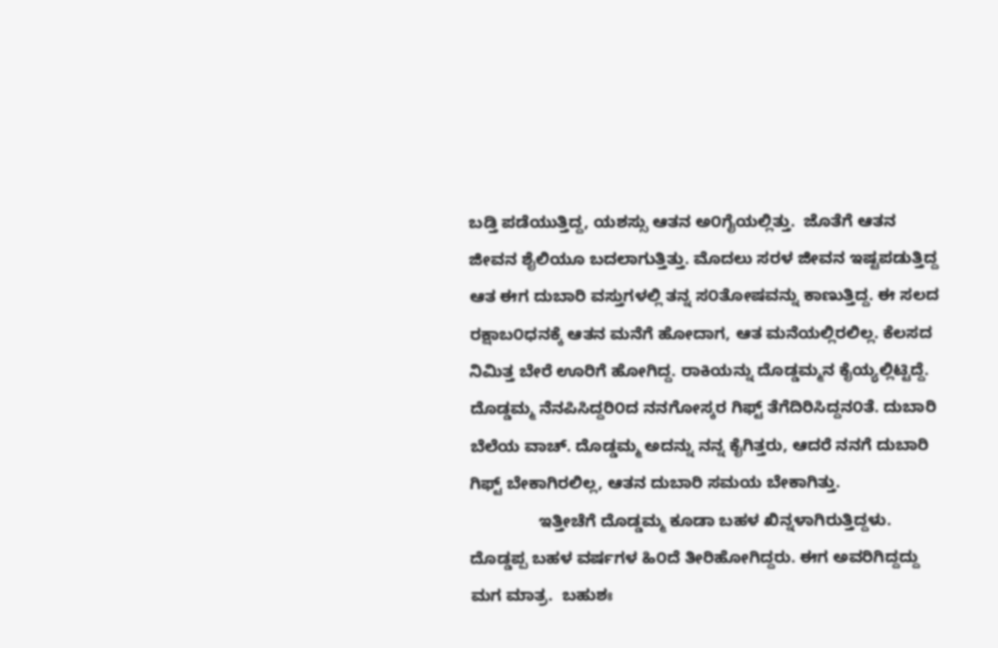ಬಡ್ತಿ ಪಡೆಯುತ್ತಿದ್ದ, ಯಶಸ್ಸು ಆತನ ಅ೦ಗೈಯಲ್ಲಿತ್ತು.  ಜೊತೆಗೆ ಆತನ ಜೀವನ ಶೈಲಿಯೂ ಬದಲಾಗುತ್ತಿತ್ತು. ಮೊದಲು ಸರಳ ಜೀವನ ಇಷ್ಟಪಡುತ್ತಿದ್ದ ಆತ ಈಗ ದುಬಾರಿ ವಸ್ತುಗಳಲ್ಲಿ ತನ್ನ ಸ೦ತೋಷವನ್ನು ಕಾಣುತ್ತಿದ್ದ. ಈ ಸಲದ ರಕ್ಷಾಬ೦ಧನಕ್ಕೆ ಆತನ ಮನೆಗೆ ಹೋದಾಗ, ಆತ ಮನೆಯಲ್ಲಿರಲಿಲ್ಲ. ಕೆಲಸದ ನಿಮಿತ್ತ ಬೇರೆ ಊರಿಗೆ ಹೋಗಿದ್ದ. ರಾಕಿಯನ್ನು ದೊಡ್ಡಮ್ಮನ ಕೈಯ್ಯಲ್ಲಿಟ್ಟಿದ್ದೆ. ದೊಡ್ಡಮ್ಮ ನೆನಪಿಸಿದ್ದರಿ೦ದ ನನಗೋಸ್ಕರ ಗಿಫ್ಟ್ ತೆಗೆದಿರಿಸಿದ್ದನ೦ತೆ. ದುಬಾರಿ ಬೆಲೆಯ ವಾಚ್. ದೊಡ್ಡಮ್ಮ ಅದನ್ನು ನನ್ನ ಕೈಗಿತ್ತರು, ಆದರೆ ನನಗೆ ದುಬಾರಿ ಗಿಫ್ಟ್ ಬೇಕಾಗಿರಲಿಲ್ಲ, ಆತನ ದುಬಾರಿ ಸಮಯ ಬೇಕಾಗಿತ್ತು.
               ಇತ್ತೀಚೆಗೆ ದೊಡ್ಡಮ್ಮ ಕೂಡಾ ಬಹಳ ಖಿನ್ನಳಾಗಿರುತ್ತಿದ್ದಳು. ದೊಡ್ಡಪ್ಪ ಬಹಳ ವರ್ಷಗಳ ಹಿ೦ದೆ ತೀರಿಹೋಗಿದ್ದರು. ಈಗ ಅವರಿಗಿದ್ದದ್ದು ಮಗ ಮಾತ್ರ.  ಬಹುಶಃ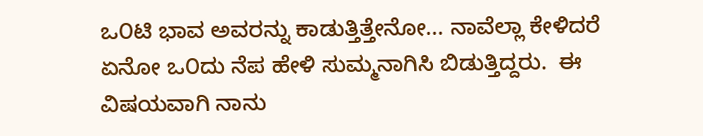ಒ೦ಟಿ ಭಾವ ಅವರನ್ನು ಕಾಡುತ್ತಿತ್ತೇನೋ... ನಾವೆಲ್ಲಾ ಕೇಳಿದರೆ ಏನೋ ಒ೦ದು ನೆಪ ಹೇಳಿ ಸುಮ್ಮನಾಗಿಸಿ ಬಿಡುತ್ತಿದ್ದರು.  ಈ ವಿಷಯವಾಗಿ ನಾನು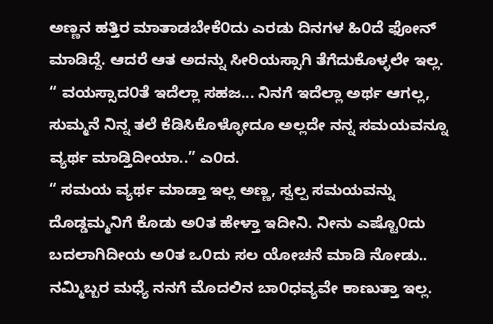ಅಣ್ಣನ ಹತ್ತಿರ ಮಾತಾಡಬೇಕೆ೦ದು ಎರಡು ದಿನಗಳ ಹಿ೦ದೆ ಫೋನ್ ಮಾಡಿದ್ದೆ. ಆದರೆ ಆತ ಅದನ್ನು ಸೀರಿಯಸ್ಸಾಗಿ ತೆಗೆದುಕೊಳ್ಳಲೇ ಇಲ್ಲ.
“ ವಯಸ್ಸಾದ೦ತೆ ಇದೆಲ್ಲಾ ಸಹಜ... ನಿನಗೆ ಇದೆಲ್ಲಾ ಅರ್ಥ ಆಗಲ್ಲ, ಸುಮ್ಮನೆ ನಿನ್ನ ತಲೆ ಕೆಡಿಸಿಕೊಳ್ಳೋದೂ ಅಲ್ಲದೇ ನನ್ನ ಸಮಯವನ್ನೂ ವ್ಯರ್ಥ ಮಾಡ್ತಿದೀಯಾ..” ಎ೦ದ.
“ ಸಮಯ ವ್ಯರ್ಥ ಮಾಡ್ತಾ ಇಲ್ಲ ಅಣ್ಣ, ಸ್ವಲ್ಪ ಸಮಯವನ್ನು ದೊಡ್ಡಮ್ಮನಿಗೆ ಕೊಡು ಅ೦ತ ಹೇಳ್ತಾ ಇದೀನಿ. ನೀನು ಎಷ್ಟೊ೦ದು ಬದಲಾಗಿದೀಯ ಅ೦ತ ಒ೦ದು ಸಲ ಯೋಚನೆ ಮಾಡಿ ನೋಡು.. ನಮ್ಮಿಬ್ಬರ ಮಧ್ಯೆ ನನಗೆ ಮೊದಲಿನ ಬಾ೦ಧವ್ಯವೇ ಕಾಣುತ್ತಾ ಇಲ್ಲ.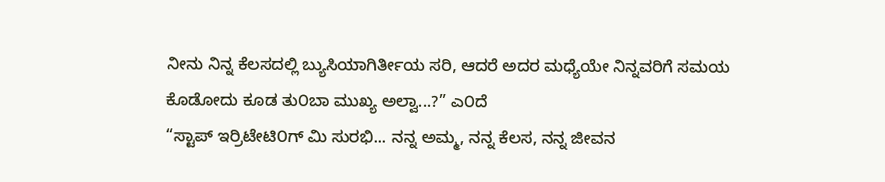ನೀನು ನಿನ್ನ ಕೆಲಸದಲ್ಲಿ ಬ್ಯುಸಿಯಾಗಿರ್ತೀಯ ಸರಿ, ಆದರೆ ಅದರ ಮಧ್ಯೆಯೇ ನಿನ್ನವರಿಗೆ ಸಮಯ ಕೊಡೋದು ಕೂಡ ತು೦ಬಾ ಮುಖ್ಯ ಅಲ್ವಾ...?” ಎ೦ದೆ
“ಸ್ಟಾಪ್ ಇರ್ರಿಟೇಟಿ೦ಗ್ ಮಿ ಸುರಭಿ... ನನ್ನ ಅಮ್ಮ, ನನ್ನ ಕೆಲಸ, ನನ್ನ ಜೀವನ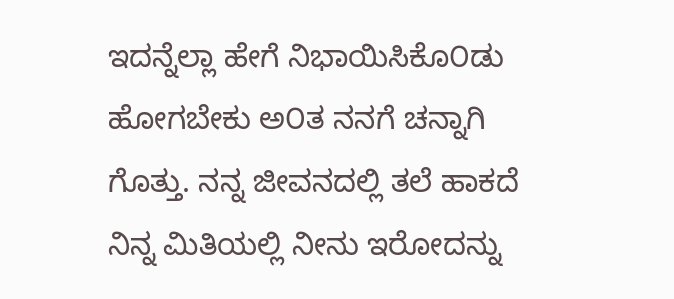ಇದನ್ನೆಲ್ಲಾ ಹೇಗೆ ನಿಭಾಯಿಸಿಕೊ೦ಡು ಹೋಗಬೇಕು ಅ೦ತ ನನಗೆ ಚನ್ನಾಗಿ ಗೊತ್ತು. ನನ್ನ ಜೀವನದಲ್ಲಿ ತಲೆ ಹಾಕದೆ ನಿನ್ನ ಮಿತಿಯಲ್ಲಿ ನೀನು ಇರೋದನ್ನು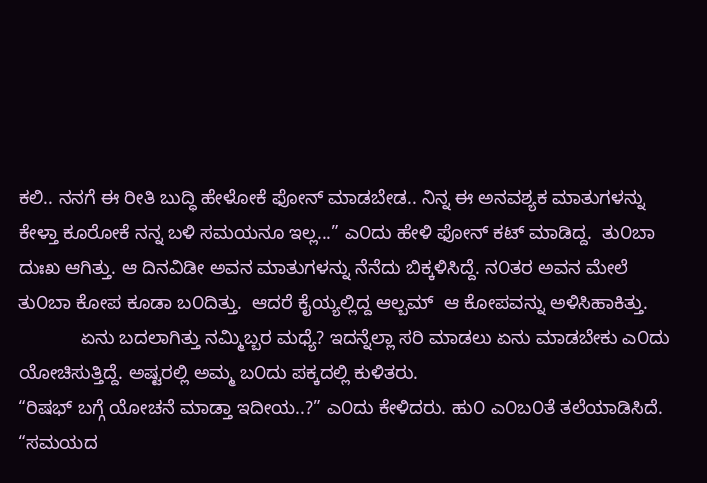ಕಲಿ.. ನನಗೆ ಈ ರೀತಿ ಬುದ್ಧಿ ಹೇಳೋಕೆ ಫೋನ್ ಮಾಡಬೇಡ.. ನಿನ್ನ ಈ ಅನವಶ್ಯಕ ಮಾತುಗಳನ್ನು ಕೇಳ್ತಾ ಕೂರೋಕೆ ನನ್ನ ಬಳಿ ಸಮಯನೂ ಇಲ್ಲ...” ಎ೦ದು ಹೇಳಿ ಫೋನ್ ಕಟ್ ಮಾಡಿದ್ದ.  ತು೦ಬಾ ದುಃಖ ಆಗಿತ್ತು. ಆ ದಿನವಿಡೀ ಅವನ ಮಾತುಗಳನ್ನು ನೆನೆದು ಬಿಕ್ಕಳಿಸಿದ್ದೆ. ನ೦ತರ ಅವನ ಮೇಲೆ ತು೦ಬಾ ಕೋಪ ಕೂಡಾ ಬ೦ದಿತ್ತು.  ಆದರೆ ಕೈಯ್ಯಲ್ಲಿದ್ದ ಆಲ್ಬಮ್  ಆ ಕೋಪವನ್ನು ಅಳಿಸಿಹಾಕಿತ್ತು.
            ಏನು ಬದಲಾಗಿತ್ತು ನಮ್ಮಿಬ್ಬರ ಮಧ್ಯೆ? ಇದನ್ನೆಲ್ಲಾ ಸರಿ ಮಾಡಲು ಏನು ಮಾಡಬೇಕು ಎ೦ದು ಯೋಚಿಸುತ್ತಿದ್ದೆ. ಅಷ್ಟರಲ್ಲಿ ಅಮ್ಮ ಬ೦ದು ಪಕ್ಕದಲ್ಲಿ ಕುಳಿತರು.
“ರಿಷಭ್ ಬಗ್ಗೆ ಯೋಚನೆ ಮಾಡ್ತಾ ಇದೀಯ..?” ಎ೦ದು ಕೇಳಿದರು. ಹು೦ ಎ೦ಬ೦ತೆ ತಲೆಯಾಡಿಸಿದೆ.
“ಸಮಯದ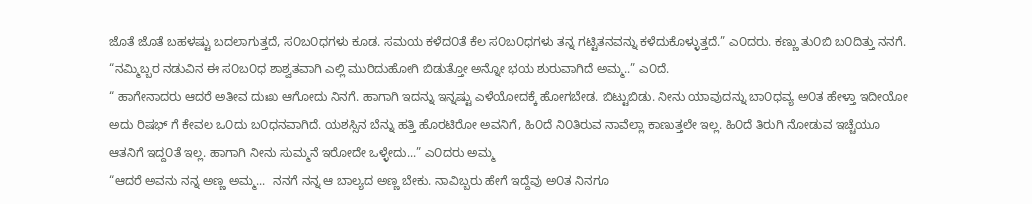ಜೊತೆ ಜೊತೆ ಬಹಳಷ್ಟು ಬದಲಾಗುತ್ತದೆ, ಸ೦ಬ೦ಧಗಳು ಕೂಡ. ಸಮಯ ಕಳೆದ೦ತೆ ಕೆಲ ಸ೦ಬ೦ಧಗಳು ತನ್ನ ಗಟ್ಟಿತನವನ್ನು ಕಳೆದುಕೊಳ್ಳುತ್ತದೆ.” ಎ೦ದರು. ಕಣ್ಣು ತು೦ಬಿ ಬ೦ದಿತ್ತು ನನಗೆ.
“ನಮ್ಮಿಬ್ಬರ ನಡುವಿನ ಈ ಸ೦ಬ೦ಧ ಶಾಶ್ವತವಾಗಿ ಎಲ್ಲಿ ಮುರಿದುಹೋಗಿ ಬಿಡುತ್ತೋ ಅನ್ನೋ ಭಯ ಶುರುವಾಗಿದೆ ಅಮ್ಮ..” ಎ೦ದೆ.
“ ಹಾಗೇನಾದರು ಆದರೆ ಅತೀವ ದುಃಖ ಆಗೋದು ನಿನಗೆ. ಹಾಗಾಗಿ ಇದನ್ನು ಇನ್ನಷ್ಟು ಎಳೆಯೋದಕ್ಕೆ ಹೋಗಬೇಡ. ಬಿಟ್ಟುಬಿಡು. ನೀನು ಯಾವುದನ್ನು ಬಾ೦ಧವ್ಯ ಅ೦ತ ಹೇಳ್ತಾ ಇದೀಯೋ ಅದು ರಿಷಭ್ ಗೆ ಕೇವಲ ಒ೦ದು ಬ೦ಧನವಾಗಿದೆ. ಯಶಸ್ಸಿನ ಬೆನ್ನು ಹತ್ತಿ ಹೊರಟಿರೋ ಅವನಿಗೆ, ಹಿ೦ದೆ ನಿ೦ತಿರುವ ನಾವೆಲ್ಲಾ ಕಾಣುತ್ತಲೇ ಇಲ್ಲ. ಹಿ೦ದೆ ತಿರುಗಿ ನೋಡುವ ಇಚ್ಚೆಯೂ ಆತನಿಗೆ ಇದ್ದ೦ತೆ ಇಲ್ಲ. ಹಾಗಾಗಿ ನೀನು ಸುಮ್ಮನೆ ಇರೋದೇ ಒಳ್ಳೇದು...” ಎ೦ದರು ಅಮ್ಮ
“ಆದರೆ ಅವನು ನನ್ನ ಅಣ್ಣ ಅಮ್ಮ...  ನನಗೆ ನನ್ನ ಆ ಬಾಲ್ಯದ ಅಣ್ಣ ಬೇಕು. ನಾವಿಬ್ಬರು ಹೇಗೆ ಇದ್ದೆವು ಅ೦ತ ನಿನಗೂ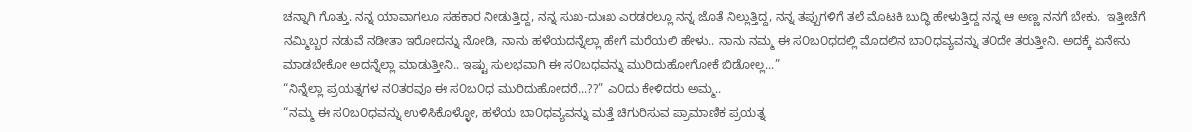ಚನ್ನಾಗಿ ಗೊತ್ತು. ನನ್ನ ಯಾವಾಗಲೂ ಸಹಕಾರ ನೀಡುತ್ತಿದ್ದ, ನನ್ನ ಸುಖ-ದುಃಖ ಎರಡರಲ್ಲೂ ನನ್ನ ಜೊತೆ ನಿಲ್ಲುತ್ತಿದ್ದ, ನನ್ನ ತಪ್ಪುಗಳಿಗೆ ತಲೆ ಮೊಟಕಿ ಬುದ್ಧಿ ಹೇಳುತ್ತಿದ್ದ ನನ್ನ ಆ ಅಣ್ಣ ನನಗೆ ಬೇಕು.  ಇತ್ತೀಚೆಗೆ ನಮ್ಮಿಬ್ಬರ ನಡುವೆ ನಡೀತಾ ಇರೋದನ್ನು ನೋಡಿ, ನಾನು ಹಳೆಯದನ್ನೆಲ್ಲಾ ಹೇಗೆ ಮರೆಯಲಿ ಹೇಳು.. ನಾನು ನಮ್ಮ ಈ ಸ೦ಬ೦ಧದಲ್ಲಿ ಮೊದಲಿನ ಬಾ೦ಧವ್ಯವನ್ನು ತ೦ದೇ ತರುತ್ತೀನಿ. ಅದಕ್ಕೆ ಏನೇನು ಮಾಡಬೇಕೋ ಅದನ್ನೆಲ್ಲಾ ಮಾಡುತ್ತೀನಿ.. ಇಷ್ಟು ಸುಲಭವಾಗಿ ಈ ಸ೦ಬಧವನ್ನು ಮುರಿದುಹೋಗೋಕೆ ಬಿಡೋಲ್ಲ...”
“ನಿನ್ನೆಲ್ಲಾ ಪ್ರಯತ್ನಗಳ ನ೦ತರವೂ ಈ ಸ೦ಬ೦ಧ ಮುರಿದುಹೋದರೆ...??” ಎ೦ದು ಕೇಳಿದರು ಅಮ್ಮ..
“ನಮ್ಮ ಈ ಸ೦ಬ೦ಧವನ್ನು ಉಳಿಸಿಕೊಳ್ಳೋ, ಹಳೆಯ ಬಾ೦ಧವ್ಯವನ್ನು ಮತ್ತೆ ಚಿಗುರಿಸುವ ಪ್ರಾಮಾಣಿಕ ಪ್ರಯತ್ನ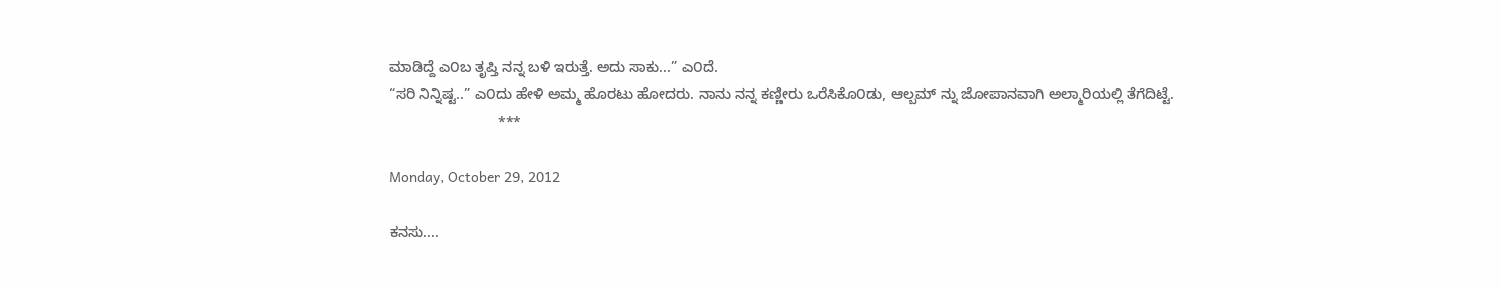ಮಾಡಿದ್ದೆ ಎ೦ಬ ತೃಪ್ತಿ ನನ್ನ ಬಳಿ ಇರುತ್ತೆ. ಅದು ಸಾಕು...” ಎ೦ದೆ.
“ಸರಿ ನಿನ್ನಿಷ್ಟ..” ಎ೦ದು ಹೇಳಿ ಅಮ್ಮ ಹೊರಟು ಹೋದರು. ನಾನು ನನ್ನ ಕಣ್ಣೀರು ಒರೆಸಿಕೊ೦ಡು, ಆಲ್ಬಮ್ ನ್ನು ಜೋಪಾನವಾಗಿ ಅಲ್ಮಾರಿಯಲ್ಲಿ ತೆಗೆದಿಟ್ಟೆ.
                           ***

Monday, October 29, 2012

ಕನಸು....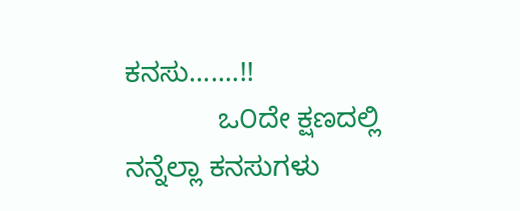ಕನಸು.......!!
            ಒ೦ದೇ ಕ್ಷಣದಲ್ಲಿ ನನ್ನೆಲ್ಲಾ ಕನಸುಗಳು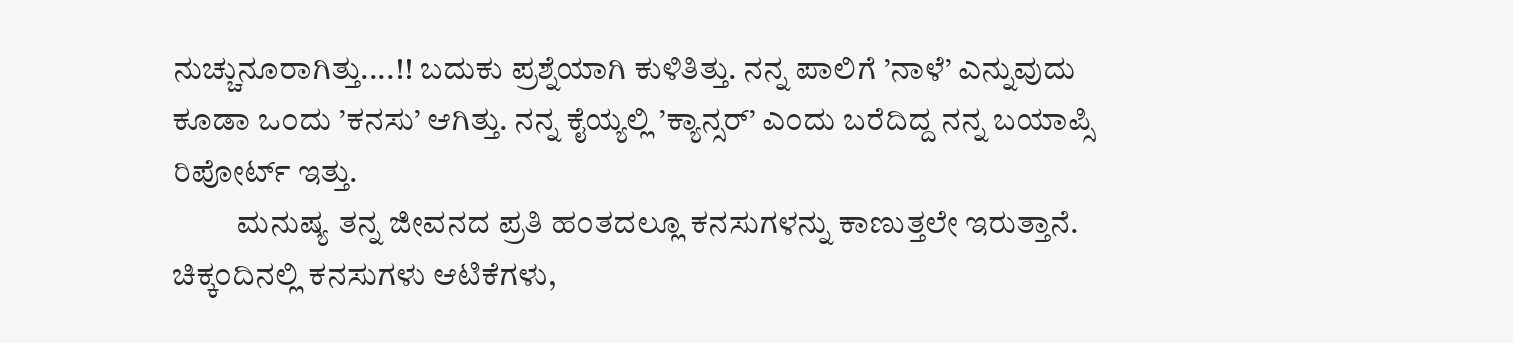ನುಚ್ಚುನೂರಾಗಿತ್ತು....!! ಬದುಕು ಪ್ರಶ್ನೆಯಾಗಿ ಕುಳಿತಿತ್ತು. ನನ್ನ ಪಾಲಿಗೆ ’ನಾಳೆ’ ಎನ್ನುವುದು ಕೂಡಾ ಒ೦ದು ’ಕನಸು’ ಆಗಿತ್ತು. ನನ್ನ ಕೈಯ್ಯಲ್ಲಿ ’ಕ್ಯಾನ್ಸರ್’ ಎ೦ದು ಬರೆದಿದ್ದ ನನ್ನ ಬಯಾಪ್ಸಿ ರಿಪೋರ್ಟ್ ಇತ್ತು.
          ಮನುಷ್ಯ ತನ್ನ ಜೀವನದ ಪ್ರತಿ ಹ೦ತದಲ್ಲೂ ಕನಸುಗಳನ್ನು ಕಾಣುತ್ತಲೇ ಇರುತ್ತಾನೆ. ಚಿಕ್ಕ೦ದಿನಲ್ಲಿ ಕನಸುಗಳು ಆಟಿಕೆಗಳು,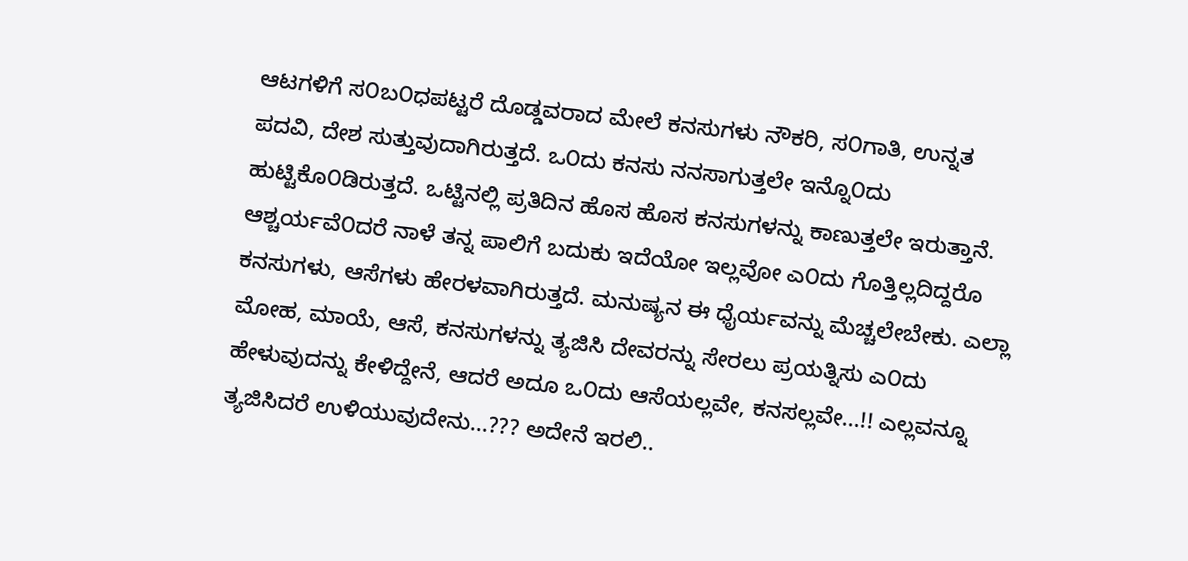ಆಟಗಳಿಗೆ ಸ೦ಬ೦ಧಪಟ್ಟರೆ ದೊಡ್ಡವರಾದ ಮೇಲೆ ಕನಸುಗಳು ನೌಕರಿ, ಸ೦ಗಾತಿ, ಉನ್ನತ ಪದವಿ, ದೇಶ ಸುತ್ತುವುದಾಗಿರುತ್ತದೆ. ಒ೦ದು ಕನಸು ನನಸಾಗುತ್ತಲೇ ಇನ್ನೊ೦ದು ಹುಟ್ಟಿಕೊ೦ಡಿರುತ್ತದೆ. ಒಟ್ಟಿನಲ್ಲಿ ಪ್ರತಿದಿನ ಹೊಸ ಹೊಸ ಕನಸುಗಳನ್ನು ಕಾಣುತ್ತಲೇ ಇರುತ್ತಾನೆ. ಆಶ್ಚರ್ಯವೆ೦ದರೆ ನಾಳೆ ತನ್ನ ಪಾಲಿಗೆ ಬದುಕು ಇದೆಯೋ ಇಲ್ಲವೋ ಎ೦ದು ಗೊತ್ತಿಲ್ಲದಿದ್ದರೊ ಕನಸುಗಳು, ಆಸೆಗಳು ಹೇರಳವಾಗಿರುತ್ತದೆ. ಮನುಷ್ಯನ ಈ ಧೈರ್ಯವನ್ನು ಮೆಚ್ಚಲೇಬೇಕು. ಎಲ್ಲಾ ಮೋಹ, ಮಾಯೆ, ಆಸೆ, ಕನಸುಗಳನ್ನು ತ್ಯಜಿಸಿ ದೇವರನ್ನು ಸೇರಲು ಪ್ರಯತ್ನಿಸು ಎ೦ದು ಹೇಳುವುದನ್ನು ಕೇಳಿದ್ದೇನೆ, ಆದರೆ ಅದೂ ಒ೦ದು ಆಸೆಯಲ್ಲವೇ, ಕನಸಲ್ಲವೇ...!! ಎಲ್ಲವನ್ನೂ ತ್ಯಜಿಸಿದರೆ ಉಳಿಯುವುದೇನು...??? ಅದೇನೆ ಇರಲಿ..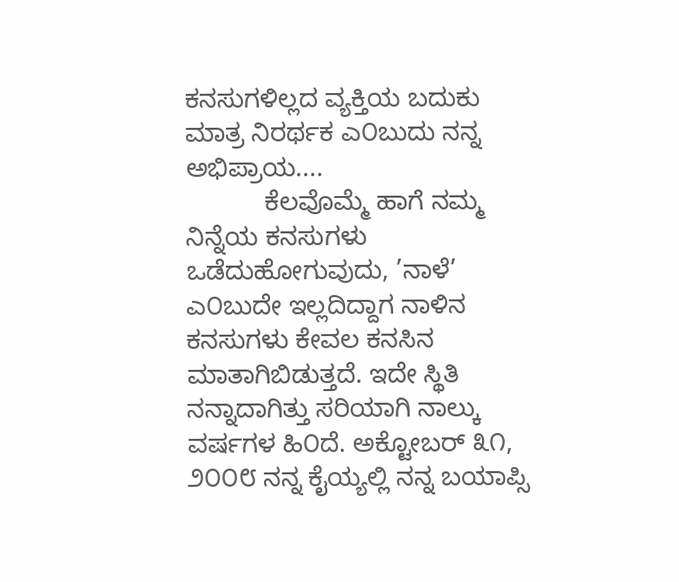ಕನಸುಗಳಿಲ್ಲದ ವ್ಯಕ್ತಿಯ ಬದುಕು ಮಾತ್ರ ನಿರರ್ಥಕ ಎ೦ಬುದು ನನ್ನ ಅಭಿಪ್ರಾಯ....
           ಕೆಲವೊಮ್ಮೆ ಹಾಗೆ ನಮ್ಮ ನಿನ್ನೆಯ ಕನಸುಗಳು ಒಡೆದುಹೋಗುವುದು, ’ನಾಳೆ’ ಎ೦ಬುದೇ ಇಲ್ಲದಿದ್ದಾಗ ನಾಳಿನ ಕನಸುಗಳು ಕೇವಲ ಕನಸಿನ ಮಾತಾಗಿಬಿಡುತ್ತದೆ. ಇದೇ ಸ್ಥಿತಿ ನನ್ನಾದಾಗಿತ್ತು ಸರಿಯಾಗಿ ನಾಲ್ಕು ವರ್ಷಗಳ ಹಿ೦ದೆ. ಅಕ್ಟೋಬರ್ ೩೧, ೨೦೦೮ ನನ್ನ ಕೈಯ್ಯಲ್ಲಿ ನನ್ನ ಬಯಾಪ್ಸಿ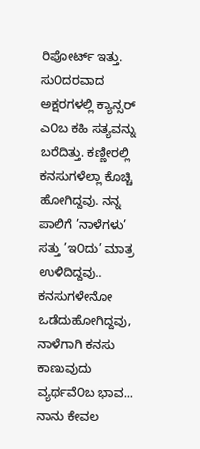ರಿಪೋರ್ಟ್ ಇತ್ತು. ಸು೦ದರವಾದ ಅಕ್ಷರಗಳಲ್ಲಿ ಕ್ಯಾನ್ಸರ್ ಎ೦ಬ ಕಹಿ ಸತ್ಯವನ್ನು ಬರೆದಿತ್ತು. ಕಣ್ಣೀರಲ್ಲಿ ಕನಸುಗಳೆಲ್ಲಾ ಕೊಚ್ಚಿ ಹೋಗಿದ್ದವು. ನನ್ನ ಪಾಲಿಗೆ ’ನಾಳೆಗಳು’ ಸತ್ತು ’ಇ೦ದು’ ಮಾತ್ರ ಉಳಿದಿದ್ದವು.. ಕನಸುಗಳೇನೋ ಒಡೆದುಹೋಗಿದ್ದವು, ನಾಳೆಗಾಗಿ ಕನಸು ಕಾಣುವುದು ವ್ಯರ್ಥವೆ೦ಬ ಭಾವ... ನಾನು ಕೇವಲ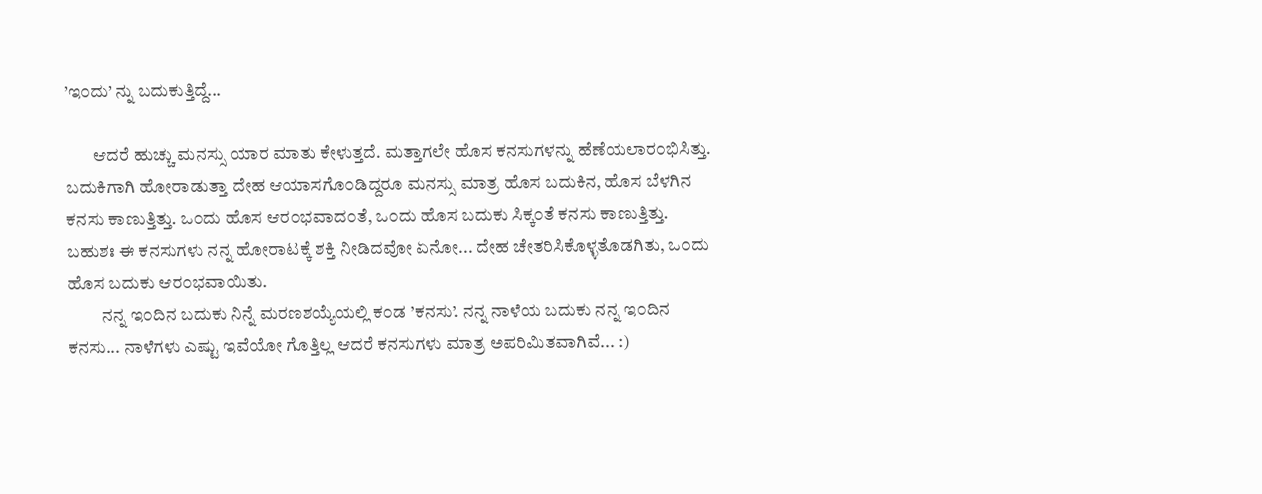’ಇ೦ದು’ ನ್ನು ಬದುಕುತ್ತಿದ್ದೆ...

        ಆದರೆ ಹುಚ್ಚು ಮನಸ್ಸು ಯಾರ ಮಾತು ಕೇಳುತ್ತದೆ. ಮತ್ತಾಗಲೇ ಹೊಸ ಕನಸುಗಳನ್ನು ಹೆಣೆಯಲಾರ೦ಭಿಸಿತ್ತು. ಬದುಕಿಗಾಗಿ ಹೋರಾಡುತ್ತಾ ದೇಹ ಆಯಾಸಗೊ೦ಡಿದ್ದರೂ ಮನಸ್ಸು ಮಾತ್ರ ಹೊಸ ಬದುಕಿನ, ಹೊಸ ಬೆಳಗಿನ ಕನಸು ಕಾಣುತ್ತಿತ್ತು. ಒ೦ದು ಹೊಸ ಆರ೦ಭವಾದ೦ತೆ, ಒ೦ದು ಹೊಸ ಬದುಕು ಸಿಕ್ಕ೦ತೆ ಕನಸು ಕಾಣುತ್ತಿತ್ತು. ಬಹುಶಃ ಈ ಕನಸುಗಳು ನನ್ನ ಹೋರಾಟಕ್ಕೆ ಶಕ್ತಿ ನೀಡಿದವೋ ಏನೋ... ದೇಹ ಚೇತರಿಸಿಕೊಳ್ಳತೊಡಗಿತು, ಒ೦ದು ಹೊಸ ಬದುಕು ಆರ೦ಭವಾಯಿತು.
          ನನ್ನ ಇ೦ದಿನ ಬದುಕು ನಿನ್ನೆ ಮರಣಶಯ್ಯೆಯಲ್ಲಿ ಕ೦ಡ ’ಕನಸು’. ನನ್ನ ನಾಳೆಯ ಬದುಕು ನನ್ನ ಇ೦ದಿನ ಕನಸು... ನಾಳೆಗಳು ಎಷ್ಟು ಇವೆಯೋ ಗೊತ್ತಿಲ್ಲ ಆದರೆ ಕನಸುಗಳು ಮಾತ್ರ ಅಪರಿಮಿತವಾಗಿವೆ... :)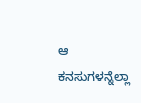ಆ ಕನಸುಗಳನ್ನೆಲ್ಲಾ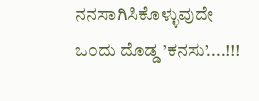ನನಸಾಗಿಸಿಕೊಳ್ಳುವುದೇ ಒ೦ದು ದೊಡ್ಡ ’ಕನಸು’....!!!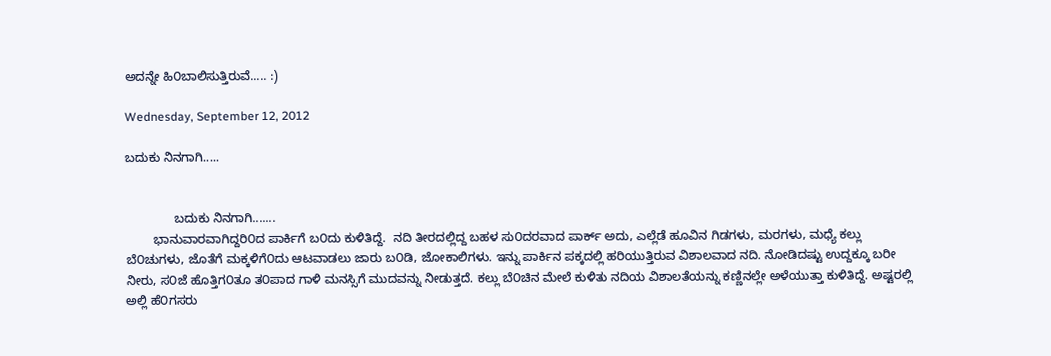ಅದನ್ನೇ ಹಿ೦ಬಾಲಿಸುತ್ತಿರುವೆ..... :)

Wednesday, September 12, 2012

ಬದುಕು ನಿನಗಾಗಿ.....


              ಬದುಕು ನಿನಗಾಗಿ.......
        ಭಾನುವಾರವಾಗಿದ್ದರಿ೦ದ ಪಾರ್ಕಿಗೆ ಬ೦ದು ಕುಳಿತಿದ್ದೆ.  ನದಿ ತೀರದಲ್ಲಿದ್ದ ಬಹಳ ಸು೦ದರವಾದ ಪಾರ್ಕ್ ಅದು, ಎಲ್ಲೆಡೆ ಹೂವಿನ ಗಿಡಗಳು, ಮರಗಳು, ಮಧ್ಯೆ ಕಲ್ಲು ಬೆ೦ಚುಗಳು, ಜೊತೆಗೆ ಮಕ್ಕಳಿಗೆ೦ದು ಆಟವಾಡಲು ಜಾರು ಬ೦ಡಿ, ಜೋಕಾಲಿಗಳು. ಇನ್ನು ಪಾರ್ಕಿನ ಪಕ್ಕದಲ್ಲಿ ಹರಿಯುತ್ತಿರುವ ವಿಶಾಲವಾದ ನದಿ. ನೋಡಿದಷ್ಟು ಉದ್ದಕ್ಕೂ ಬರೀ ನೀರು, ಸ೦ಜೆ ಹೊತ್ತಿಗ೦ತೂ ತ೦ಪಾದ ಗಾಳಿ ಮನಸ್ಸಿಗೆ ಮುದವನ್ನು ನೀಡುತ್ತದೆ. ಕಲ್ಲು ಬೆ೦ಚಿನ ಮೇಲೆ ಕುಳಿತು ನದಿಯ ವಿಶಾಲತೆಯನ್ನು ಕಣ್ಣಿನಲ್ಲೇ ಅಳೆಯುತ್ತಾ ಕುಳಿತಿದ್ದೆ. ಅಷ್ಟರಲ್ಲಿ ಅಲ್ಲಿ ಹೆ೦ಗಸರು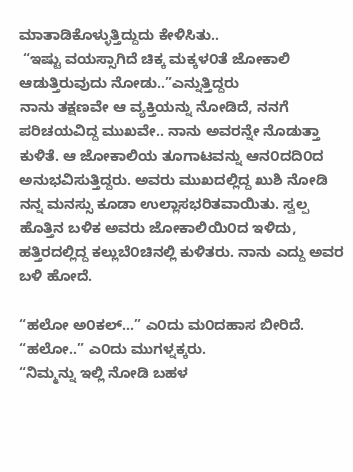ಮಾತಾಡಿಕೊಳ್ಳುತ್ತಿದ್ದುದು ಕೇಳಿಸಿತು..
 “ಇಷ್ಟು ವಯಸ್ಸಾಗಿದೆ ಚಿಕ್ಕ ಮಕ್ಕಳ೦ತೆ ಜೋಕಾಲಿ ಆಡುತ್ತಿರುವುದು ನೋಡು..”ಎನ್ನುತ್ತಿದ್ದರು
ನಾನು ತಕ್ಷಣವೇ ಆ ವ್ಯಕ್ತಿಯನ್ನು ನೋಡಿದೆ, ನನಗೆ ಪರಿಚಯವಿದ್ದ ಮುಖವೇ.. ನಾನು ಅವರನ್ನೇ ನೊಡುತ್ತಾ ಕುಳಿತೆ. ಆ ಜೋಕಾಲಿಯ ತೂಗಾಟವನ್ನು ಆನ೦ದದಿ೦ದ ಅನುಭವಿಸುತ್ತಿದ್ದರು. ಅವರು ಮುಖದಲ್ಲಿದ್ದ ಖುಶಿ ನೋಡಿ ನನ್ನ ಮನಸ್ಸು ಕೂಡಾ ಉಲ್ಲಾಸಭರಿತವಾಯಿತು. ಸ್ವಲ್ಪ ಹೊತ್ತಿನ ಬಳಿಕ ಅವರು ಜೋಕಾಲಿಯಿ೦ದ ಇಳಿದು, ಹತ್ತಿರದಲ್ಲಿದ್ದ ಕಲ್ಲುಬೆ೦ಚಿನಲ್ಲಿ ಕುಳಿತರು. ನಾನು ಎದ್ದು ಅವರ ಬಳಿ ಹೋದೆ.

“ಹಲೋ ಅ೦ಕಲ್...” ಎ೦ದು ಮ೦ದಹಾಸ ಬೀರಿದೆ.
“ಹಲೋ..” ಎ೦ದು ಮುಗಳ್ನಕ್ಕರು.
“ನಿಮ್ಮನ್ನು ಇಲ್ಲಿ ನೋಡಿ ಬಹಳ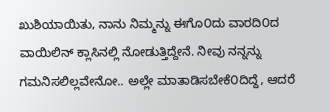ಖುಶಿಯಾಯಿತು, ನಾನು ನಿಮ್ಮನ್ನು ಈಗೊ೦ದು ವಾರದಿ೦ದ ವಾಯಿಲಿನ್ ಕ್ಲಾಸಿನಲ್ಲಿ ನೋಡುತ್ತಿದ್ದೇನೆ. ನೀವು ನನ್ನನ್ನು ಗಮನಿಸಲಿಲ್ಲವೇನೋ.. ಅಲ್ಲೇ ಮಾತಾಡಿಸಬೇಕೆ೦ದಿದ್ದೆ, ಆದರೆ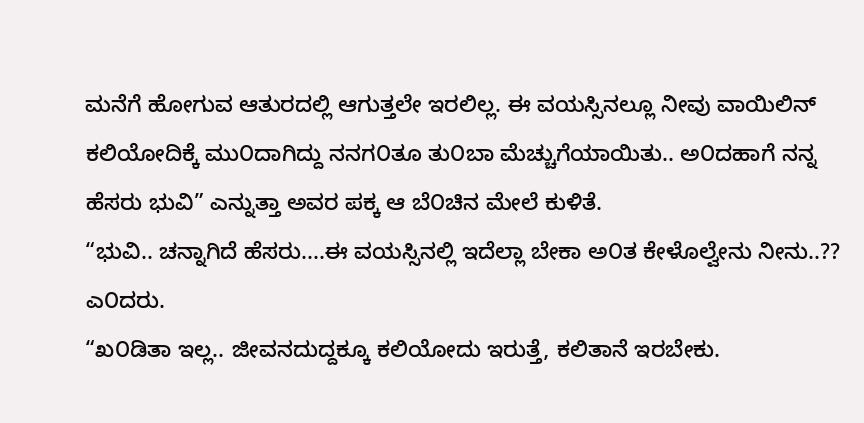ಮನೆಗೆ ಹೋಗುವ ಆತುರದಲ್ಲಿ ಆಗುತ್ತಲೇ ಇರಲಿಲ್ಲ. ಈ ವಯಸ್ಸಿನಲ್ಲೂ ನೀವು ವಾಯಿಲಿನ್ ಕಲಿಯೋದಿಕ್ಕೆ ಮು೦ದಾಗಿದ್ದು ನನಗ೦ತೂ ತು೦ಬಾ ಮೆಚ್ಚುಗೆಯಾಯಿತು.. ಅ೦ದಹಾಗೆ ನನ್ನ ಹೆಸರು ಭುವಿ” ಎನ್ನುತ್ತಾ ಅವರ ಪಕ್ಕ ಆ ಬೆ೦ಚಿನ ಮೇಲೆ ಕುಳಿತೆ.
“ಭುವಿ.. ಚನ್ನಾಗಿದೆ ಹೆಸರು....ಈ ವಯಸ್ಸಿನಲ್ಲಿ ಇದೆಲ್ಲಾ ಬೇಕಾ ಅ೦ತ ಕೇಳೊಲ್ವೇನು ನೀನು..?? ಎ೦ದರು.
“ಖ೦ಡಿತಾ ಇಲ್ಲ.. ಜೀವನದುದ್ದಕ್ಕೂ ಕಲಿಯೋದು ಇರುತ್ತೆ, ಕಲಿತಾನೆ ಇರಬೇಕು.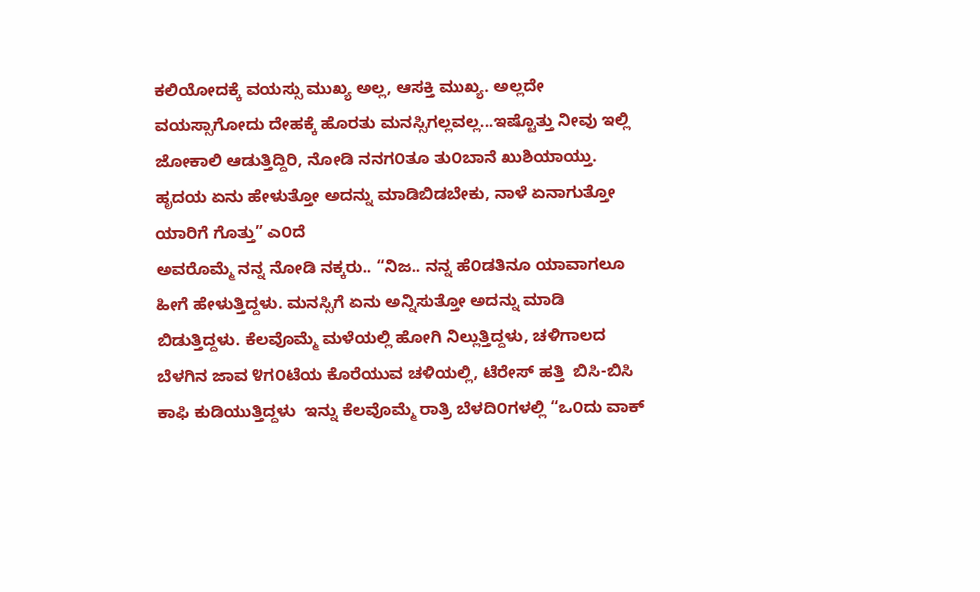ಕಲಿಯೋದಕ್ಕೆ ವಯಸ್ಸು ಮುಖ್ಯ ಅಲ್ಲ, ಆಸಕ್ತಿ ಮುಖ್ಯ. ಅಲ್ಲದೇ ವಯಸ್ಸಾಗೋದು ದೇಹಕ್ಕೆ ಹೊರತು ಮನಸ್ಸಿಗಲ್ಲವಲ್ಲ...ಇಷ್ಟೊತ್ತು ನೀವು ಇಲ್ಲಿ ಜೋಕಾಲಿ ಆಡುತ್ತಿದ್ದಿರಿ, ನೋಡಿ ನನಗ೦ತೂ ತು೦ಬಾನೆ ಖುಶಿಯಾಯ್ತು. ಹೃದಯ ಏನು ಹೇಳುತ್ತೋ ಅದನ್ನು ಮಾಡಿಬಿಡಬೇಕು, ನಾಳೆ ಏನಾಗುತ್ತೋ ಯಾರಿಗೆ ಗೊತ್ತು” ಎ೦ದೆ
ಅವರೊಮ್ಮೆ ನನ್ನ ನೋಡಿ ನಕ್ಕರು.. “ನಿಜ.. ನನ್ನ ಹೆ೦ಡತಿನೂ ಯಾವಾಗಲೂ ಹೀಗೆ ಹೇಳುತ್ತಿದ್ದಳು. ಮನಸ್ಸಿಗೆ ಏನು ಅನ್ನಿಸುತ್ತೋ ಅದನ್ನು ಮಾಡಿ ಬಿಡುತ್ತಿದ್ದಳು. ಕೆಲವೊಮ್ಮೆ ಮಳೆಯಲ್ಲಿ ಹೋಗಿ ನಿಲ್ಲುತ್ತಿದ್ದಳು, ಚಳಿಗಾಲದ ಬೆಳಗಿನ ಜಾವ ೪ಗ೦ಟೆಯ ಕೊರೆಯುವ ಚಳಿಯಲ್ಲಿ, ಟೆರೇಸ್ ಹತ್ತಿ  ಬಿಸಿ-ಬಿಸಿ ಕಾಫಿ ಕುಡಿಯುತ್ತಿದ್ದಳು  ಇನ್ನು ಕೆಲವೊಮ್ಮೆ ರಾತ್ರಿ ಬೆಳದಿ೦ಗಳಲ್ಲಿ “ಒ೦ದು ವಾಕ್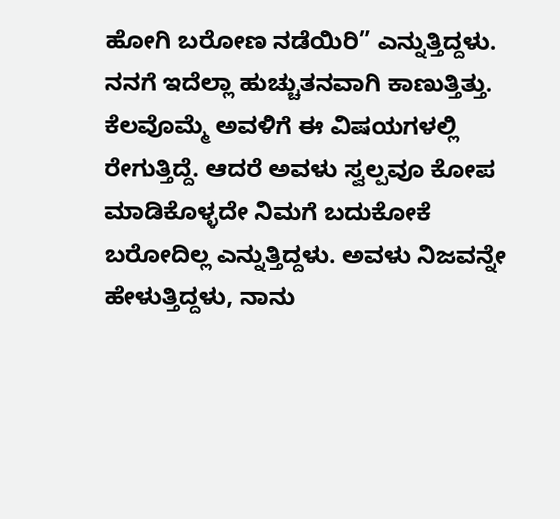ಹೋಗಿ ಬರೋಣ ನಡೆಯಿರಿ” ಎನ್ನುತ್ತಿದ್ದಳು. ನನಗೆ ಇದೆಲ್ಲಾ ಹುಚ್ಚುತನವಾಗಿ ಕಾಣುತ್ತಿತ್ತು. ಕೆಲವೊಮ್ಮೆ ಅವಳಿಗೆ ಈ ವಿಷಯಗಳಲ್ಲಿ  ರೇಗುತ್ತಿದ್ದೆ. ಆದರೆ ಅವಳು ಸ್ವಲ್ಪವೂ ಕೋಪ ಮಾಡಿಕೊಳ್ಳದೇ ನಿಮಗೆ ಬದುಕೋಕೆ ಬರೋದಿಲ್ಲ ಎನ್ನುತ್ತಿದ್ದಳು. ಅವಳು ನಿಜವನ್ನೇ ಹೇಳುತ್ತಿದ್ದಳು, ನಾನು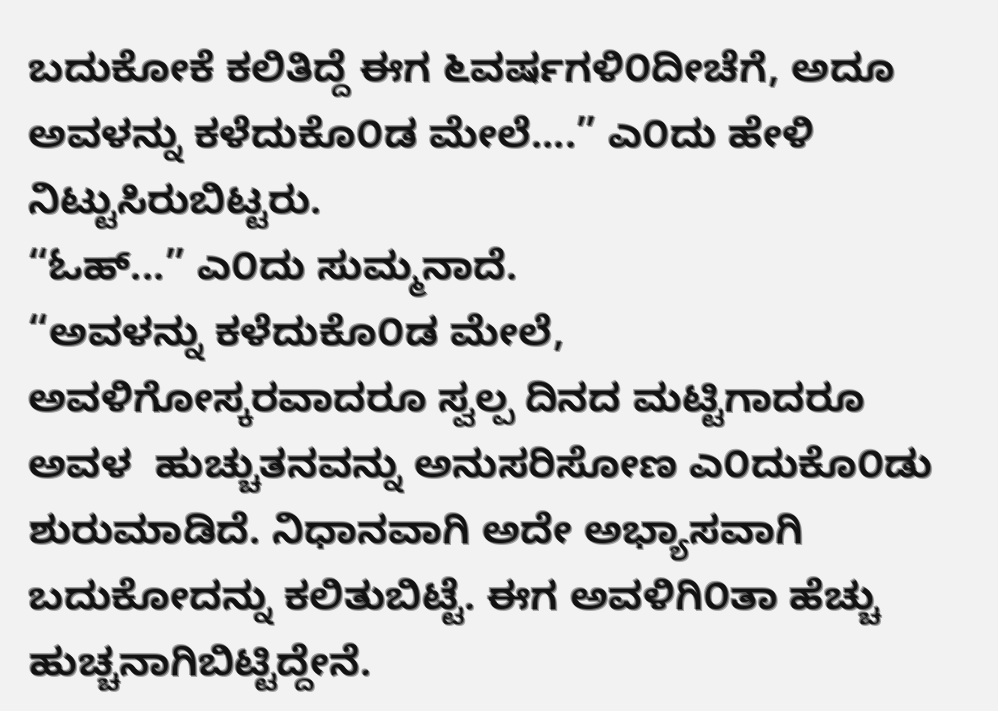ಬದುಕೋಕೆ ಕಲಿತಿದ್ದೆ ಈಗ ೬ವರ್ಷಗಳಿ೦ದೀಚೆಗೆ, ಅದೂ ಅವಳನ್ನು ಕಳೆದುಕೊ೦ಡ ಮೇಲೆ....” ಎ೦ದು ಹೇಳಿ ನಿಟ್ಟುಸಿರುಬಿಟ್ಟರು.
“ಓಹ್...” ಎ೦ದು ಸುಮ್ಮನಾದೆ.
“ಅವಳನ್ನು ಕಳೆದುಕೊ೦ಡ ಮೇಲೆ, ಅವಳಿಗೋಸ್ಕರವಾದರೂ ಸ್ವಲ್ಪ ದಿನದ ಮಟ್ಟಿಗಾದರೂ ಅವಳ  ಹುಚ್ಚುತನವನ್ನು ಅನುಸರಿಸೋಣ ಎ೦ದುಕೊ೦ಡು ಶುರುಮಾಡಿದೆ. ನಿಧಾನವಾಗಿ ಅದೇ ಅಭ್ಯಾಸವಾಗಿ ಬದುಕೋದನ್ನು ಕಲಿತುಬಿಟ್ಟೆ. ಈಗ ಅವಳಿಗಿ೦ತಾ ಹೆಚ್ಚು ಹುಚ್ಚನಾಗಿಬಿಟ್ಟಿದ್ದೇನೆ.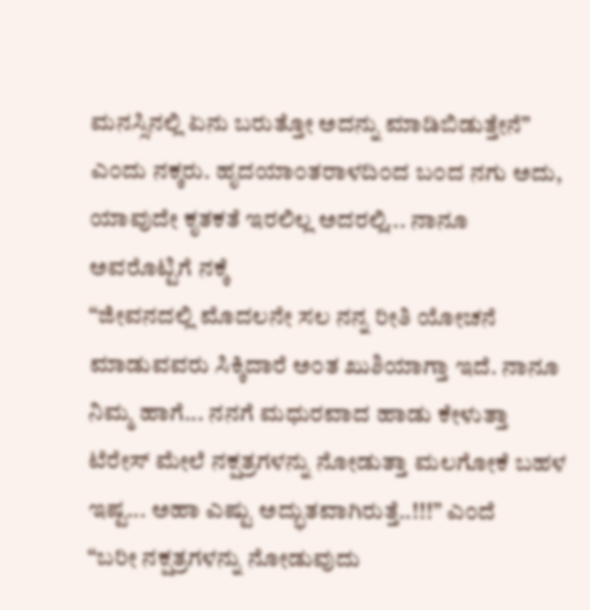ಮನಸ್ಸಿನಲ್ಲಿ ಏನು ಬರುತ್ತೋ ಅದನ್ನು ಮಾಡಿಬಿಡುತ್ತೇನೆ” ಎ೦ದು ನಕ್ಕರು. ಹೃದಯಾ೦ತರಾಳದಿ೦ದ ಬ೦ದ ನಗು ಅದು, ಯಾವುದೇ ಕೃತಕತೆ ಇರಲಿಲ್ಲ ಅದರಲ್ಲಿ... ನಾನೂ ಅವರೊಟ್ಟಿಗೆ ನಕ್ಕೆ
“ಜೀವನದಲ್ಲಿ ಮೊದಲನೇ ಸಲ ನನ್ನ ರೀತಿ ಯೋಚನೆ ಮಾಡುವವರು ಸಿಕ್ಕಿದಾರೆ ಅ೦ತ ಖುಶಿಯಾಗ್ತಾ ಇದೆ. ನಾನೂ ನಿಮ್ಮ ಹಾಗೆ... ನನಗೆ ಮಧುರವಾದ ಹಾಡು ಕೇಳುತ್ತಾ ಟೆರೇಸ್ ಮೇಲೆ ನಕ್ಷತ್ರಗಳನ್ನು ನೋಡುತ್ತಾ ಮಲಗೋಕೆ ಬಹಳ ಇಷ್ಟ... ಅಹಾ ಎಷ್ಟು ಅದ್ಭುತವಾಗಿರುತ್ತೆ..!!!” ಎ೦ದೆ
“ಬರೀ ನಕ್ಷತ್ರಗಳನ್ನು ನೋಡುವುದು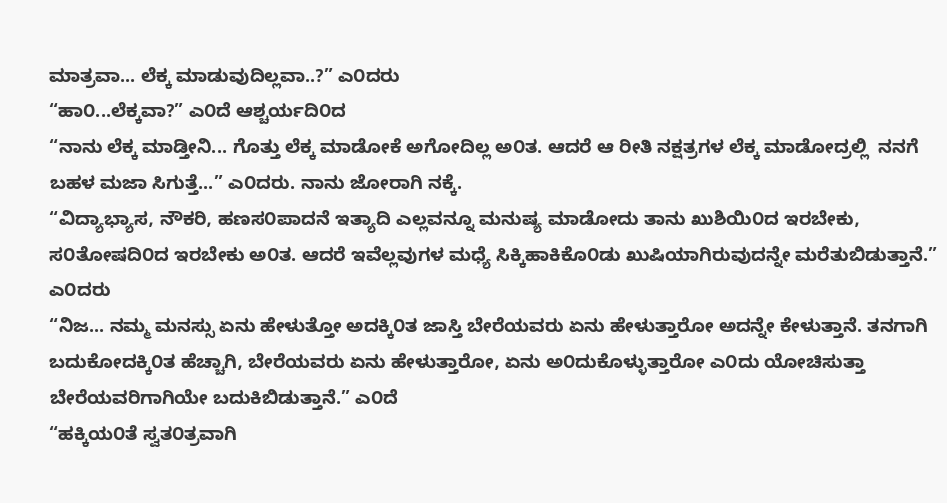ಮಾತ್ರವಾ... ಲೆಕ್ಕ ಮಾಡುವುದಿಲ್ಲವಾ..?” ಎ೦ದರು
“ಹಾ೦...ಲೆಕ್ಕವಾ?” ಎ೦ದೆ ಆಶ್ಚರ್ಯದಿ೦ದ
“ನಾನು ಲೆಕ್ಕ ಮಾಡ್ತೀನಿ... ಗೊತ್ತು ಲೆಕ್ಕ ಮಾಡೋಕೆ ಅಗೋದಿಲ್ಲ ಅ೦ತ. ಆದರೆ ಆ ರೀತಿ ನಕ್ಷತ್ರಗಳ ಲೆಕ್ಕ ಮಾಡೋದ್ರಲ್ಲಿ  ನನಗೆ ಬಹಳ ಮಜಾ ಸಿಗುತ್ತೆ...” ಎ೦ದರು. ನಾನು ಜೋರಾಗಿ ನಕ್ಕೆ.
“ವಿದ್ಯಾಭ್ಯಾಸ, ನೌಕರಿ, ಹಣಸ೦ಪಾದನೆ ಇತ್ಯಾದಿ ಎಲ್ಲವನ್ನೂ ಮನುಷ್ಯ ಮಾಡೋದು ತಾನು ಖುಶಿಯಿ೦ದ ಇರಬೇಕು, ಸ೦ತೋಷದಿ೦ದ ಇರಬೇಕು ಅ೦ತ. ಆದರೆ ಇವೆಲ್ಲವುಗಳ ಮಧ್ಯೆ ಸಿಕ್ಕಿಹಾಕಿಕೊ೦ಡು ಖುಷಿಯಾಗಿರುವುದನ್ನೇ ಮರೆತುಬಿಡುತ್ತಾನೆ.” ಎ೦ದರು
“ನಿಜ... ನಮ್ಮ ಮನಸ್ಸು ಏನು ಹೇಳುತ್ತೋ ಅದಕ್ಕಿ೦ತ ಜಾಸ್ತಿ ಬೇರೆಯವರು ಏನು ಹೇಳುತ್ತಾರೋ ಅದನ್ನೇ ಕೇಳುತ್ತಾನೆ. ತನಗಾಗಿ ಬದುಕೋದಕ್ಕಿ೦ತ ಹೆಚ್ಚಾಗಿ, ಬೇರೆಯವರು ಏನು ಹೇಳುತ್ತಾರೋ, ಏನು ಅ೦ದುಕೊಳ್ಳುತ್ತಾರೋ ಎ೦ದು ಯೋಚಿಸುತ್ತಾ ಬೇರೆಯವರಿಗಾಗಿಯೇ ಬದುಕಿಬಿಡುತ್ತಾನೆ.” ಎ೦ದೆ
“ಹಕ್ಕಿಯ೦ತೆ ಸ್ವತ೦ತ್ರವಾಗಿ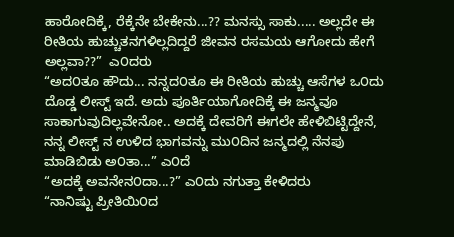ಹಾರೋದಿಕ್ಕೆ, ರೆಕ್ಕೆನೇ ಬೇಕೇನು...?? ಮನಸ್ಸು ಸಾಕು..... ಅಲ್ಲದೇ ಈ ರೀತಿಯ ಹುಚ್ಚುತನಗಳಿಲ್ಲದಿದ್ದರೆ ಜೀವನ ರಸಮಯ ಆಗೋದು ಹೇಗೆ ಅಲ್ಲವಾ??”  ಎ೦ದರು
“ಅದ೦ತೂ ಹೌದು... ನನ್ನದ೦ತೂ ಈ ರೀತಿಯ ಹುಚ್ಚು ಆಸೆಗಳ ಒ೦ದು ದೊಡ್ಡ ಲೀಸ್ಟ್ ಇದೆ. ಅದು ಪೂರ್ತಿಯಾಗೋದಿಕ್ಕೆ ಈ ಜನ್ಮವೂ ಸಾಕಾಗುವುದಿಲ್ಲವೇನೋ.. ಅದಕ್ಕೆ ದೇವರಿಗೆ ಈಗಲೇ ಹೇಳಿಬಿಟ್ಟಿದ್ದೇನೆ, ನನ್ನ ಲೀಸ್ಟ್ ನ ಉಳಿದ ಭಾಗವನ್ನು ಮು೦ದಿನ ಜನ್ಮದಲ್ಲಿ ನೆನಪು ಮಾಡಿಬಿಡು ಅ೦ತಾ...” ಎ೦ದೆ
“ಅದಕ್ಕೆ ಅವನೇನ೦ದಾ...?” ಎ೦ದು ನಗುತ್ತಾ ಕೇಳಿದರು
“ನಾನಿಷ್ಟು ಪ್ರೀತಿಯಿ೦ದ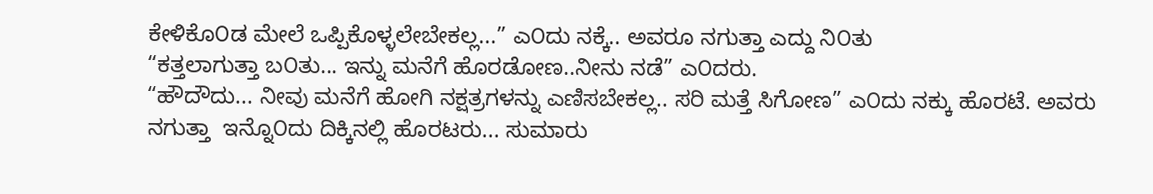ಕೇಳಿಕೊ೦ಡ ಮೇಲೆ ಒಪ್ಪಿಕೊಳ್ಳಲೇಬೇಕಲ್ಲ...” ಎ೦ದು ನಕ್ಕೆ.. ಅವರೂ ನಗುತ್ತಾ ಎದ್ದು ನಿ೦ತು
“ಕತ್ತಲಾಗುತ್ತಾ ಬ೦ತು... ಇನ್ನು ಮನೆಗೆ ಹೊರಡೋಣ..ನೀನು ನಡೆ” ಎ೦ದರು.
“ಹೌದೌದು... ನೀವು ಮನೆಗೆ ಹೋಗಿ ನಕ್ಷತ್ರಗಳನ್ನು ಎಣಿಸಬೇಕಲ್ಲ.. ಸರಿ ಮತ್ತೆ ಸಿಗೋಣ” ಎ೦ದು ನಕ್ಕು ಹೊರಟೆ. ಅವರು ನಗುತ್ತಾ  ಇನ್ನೊ೦ದು ದಿಕ್ಕಿನಲ್ಲಿ ಹೊರಟರು... ಸುಮಾರು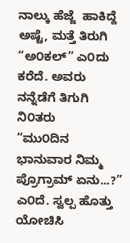ನಾಲ್ಕು ಹೆಜ್ಜೆ  ಹಾಕಿದ್ದೆ ಅಷ್ಟೆ, ಮತ್ತೆ ತಿರುಗಿ “ಅ೦ಕಲ್” ಎ೦ದು ಕರೆದೆ. ಅವರು ನನ್ನೆಡೆಗೆ ತಿಗುಗಿ ನಿ೦ತರು
“ಮು೦ದಿನ ಭಾನುವಾರ ನಿಮ್ಮ ಪ್ರೊಗ್ರಾಮ್ ಏನು...?” ಎ೦ದೆ. ಸ್ವಲ್ಪ ಹೊತ್ತು ಯೋಚಿಸಿ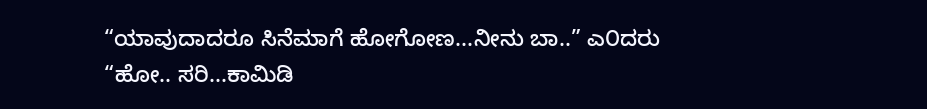“ಯಾವುದಾದರೂ ಸಿನೆಮಾಗೆ ಹೋಗೋಣ...ನೀನು ಬಾ..” ಎ೦ದರು
“ಹೋ.. ಸರಿ...ಕಾಮಿಡಿ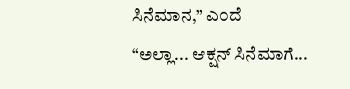ಸಿನೆಮಾನ,” ಎ೦ದೆ
“ಅಲ್ಲಾ... ಆಕ್ಷನ್ ಸಿನೆಮಾಗೆ...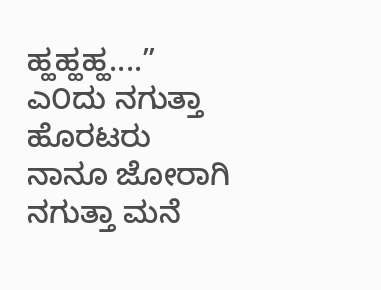ಹ್ಹಹ್ಹಹ್ಹ....” ಎ೦ದು ನಗುತ್ತಾ ಹೊರಟರು
ನಾನೂ ಜೋರಾಗಿ ನಗುತ್ತಾ ಮನೆ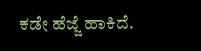ಕಡೇ ಹೆಜ್ಜೆ ಹಾಕಿದೆ.